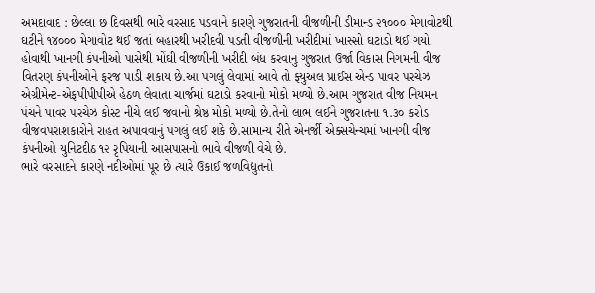અમદાવાદ : છેલ્લા છ દિવસથી ભારે વરસાદ પડવાને કારણે ગુજરાતની વીજળીની ડીમાન્ડ ૨૧૦૦૦ મેગાવોટથી ઘટીને ૧૪૦૦૦ મેગાવોટ થઈ જતાં બહારથી ખરીદવી પડતી વીજળીની ખરીદીમાં ખાસ્સો ઘટાડો થઈ ગયો હોવાથી ખાનગી કંપનીઓ પાસેથી મોંઘી વીજળીની ખરીદી બંધ કરવાનુ ગુજરાત ઉર્જા વિકાસ નિગમની વીજ વિતરણ કંપનીઓને ફરજ પાડી શકાય છે.આ પગલું લેવામાં આવે તો ફ્યુઅલ પ્રાઈસ એન્ડ પાવર પરચેઝ એગ્રીમેન્ટ-એફપીપીપીએ હેઠળ લેવાતા ચાર્જમાં ઘટાડો કરવાનો મોકો મળ્યો છે.આમ ગુજરાત વીજ નિયમન પંચને પાવર પરચેઝ કોસ્ટ નીચે લઈ જવાનો શ્રેષ્ઠ મોકો મળ્યો છે.તેનો લાભ લઈને ગુજરાતના ૧.૩૦ કરોડ વીજવપરાશકારોને રાહત અપાવવાનું પગલું લઈ શકે છે.સામાન્ય રીતે એનર્જી એક્સચેન્ચમાં ખાનગી વીજ કંપનીઓ યુનિટદીઠ ૧૨ રૃપિયાની આસપાસનો ભાવે વીજળી વેચે છે.
ભારે વરસાદને કારણે નદીઓમાં પૂર છે ત્યારે ઉકાઈ જળવિદ્યુતનો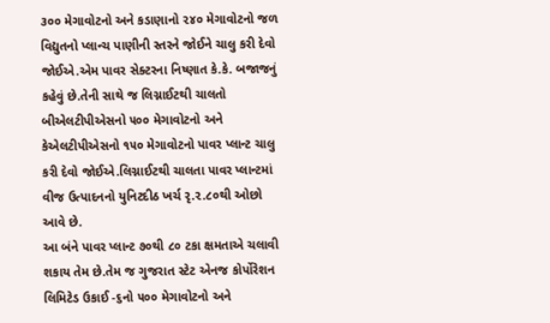૩૦૦ મેગાવોટનો અને કડાણાનો ૨૪૦ મેગાવોટનો જળ વિદ્યુતનો પ્લાન્ચ પાણીની સ્તરને જોઈને ચાલુ કરી દેવો જોઈએ.એમ પાવર સેક્ટરના નિષ્ણાત કે.કે. બજાજનું કહેવું છે.તેની સાથે જ લિગ્નાઈટથી ચાલતો બીએલટીપીએસનો ૫૦૦ મેગાવોટનો અને કેએલટીપીએસનો ૧૫૦ મેગાવોટનો પાવર પ્લાન્ટ ચાલુ કરી દેવો જોઈએ.લિગ્નાઈટથી ચાલતા પાવર પ્લાન્ટમાં વીજ ઉત્પાદનનો યુનિટદીઠ ખર્ચ રૃ.૨.૮૦થી ઓછો આવે છે.
આ બંને પાવર પ્લાન્ટ ૭૦થી ૮૦ ટકા ક્ષમતાએ ચલાવી શકાય તેમ છે.તેમ જ ગુજરાત સ્ટેટ એનજ કોર્પોરેશન લિમિટેડ ઉકાઈ -૬નો ૫૦૦ મેગાવોટનો અને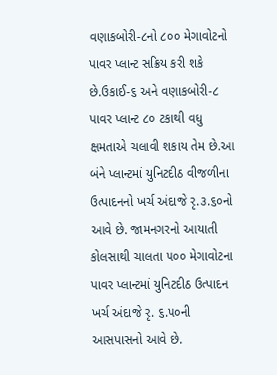વણાકબોરી-૮નો ૮૦૦ મેગાવોટનો પાવર પ્લાન્ટ સક્રિય કરી શકે છે.ઉકાઈ-૬ અને વણાકબોરી-૮ પાવર પ્લાન્ટ ૮૦ ટકાથી વધુ ક્ષમતાએ ચલાવી શકાય તેમ છે.આ બંને પ્લાન્ટમાં યુનિટદીઠ વીજળીના ઉત્પાદનનો ખર્ચ અંદાજે રૃ.૩.૬૦નો આવે છે. જામનગરનો આયાતી કોલસાથી ચાલતા ૫૦૦ મેગાવોટના પાવર પ્લાન્ટમાં યુનિટદીઠ ઉત્પાદન ખર્ચ અંદાજે રૃ. ૬.૫૦ની આસપાસનો આવે છે.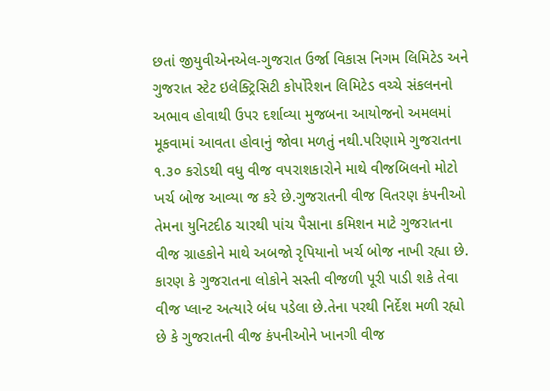છતાં જીયુવીએનએલ-ગુજરાત ઉર્જા વિકાસ નિગમ લિમિટેડ અને ગુજરાત સ્ટેટ ઇલેક્ટ્રિસિટી કોર્પોરેશન લિમિટેડ વચ્ચે સંકલનનો અભાવ હોવાથી ઉપર દર્શાવ્યા મુજબના આયોજનો અમલમાં મૂકવામાં આવતા હોવાનું જોવા મળતું નથી.પરિણામે ગુજરાતના ૧.૩૦ કરોડથી વધુ વીજ વપરાશકારોને માથે વીજબિલનો મોટો ખર્ચ બોજ આવ્યા જ કરે છે.ગુજરાતની વીજ વિતરણ કંપનીઓ તેમના યુનિટદીઠ ચારથી પાંચ પૈસાના કમિશન માટે ગુજરાતના વીજ ગ્રાહકોને માથે અબજો રૃપિયાનો ખર્ચ બોજ નાખી રહ્યા છે.
કારણ કે ગુજરાતના લોકોને સસ્તી વીજળી પૂરી પાડી શકે તેવા વીજ પ્લાન્ટ અત્યારે બંધ પડેલા છે.તેના પરથી નિર્દેશ મળી રહ્યો છે કે ગુજરાતની વીજ કંપનીઓને ખાનગી વીજ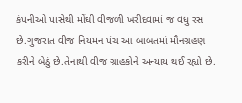કંપનીઓ પાસેથી મોંઘી વીજળી ખરીદવામાં જ વધુ રસ છે.ગુજરાત વીજ નિયમન પંચ આ બાબતમાં મૌનગ્રહણ કરીને બેઠું છે.તેનાથી વીજ ગ્રાહકોને અન્યાય થઈ રહ્યો છે.